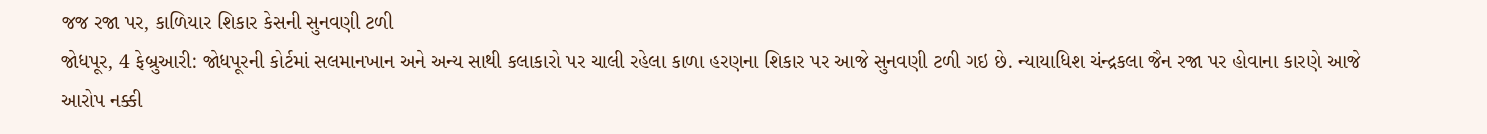જજ રજા પર, કાળિયાર શિકાર કેસની સુનવણી ટળી
જોધપૂર, 4 ફેબ્રુઆરી: જોધપૂરની કોર્ટમાં સલમાનખાન અને અન્ય સાથી કલાકારો પર ચાલી રહેલા કાળા હરણના શિકાર પર આજે સુનવણી ટળી ગઇ છે. ન્યાયાધિશ ચંન્દ્રકલા જૈન રજા પર હોવાના કારણે આજે આરોપ નક્કી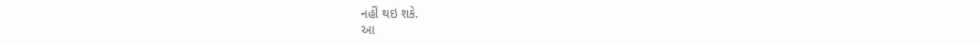નહીં થઇ શકે.
આ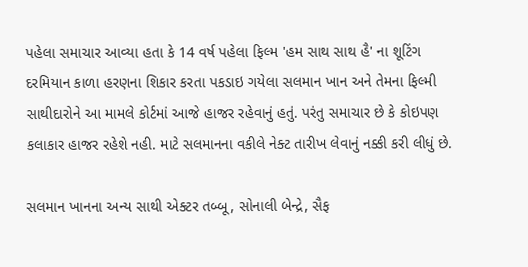પહેલા સમાચાર આવ્યા હતા કે 14 વર્ષ પહેલા ફિલ્મ 'હમ સાથ સાથ હૈ' ના શૂટિંગ દરમિયાન કાળા હરણના શિકાર કરતા પકડાઇ ગયેલા સલમાન ખાન અને તેમના ફિલ્મી સાથીદારોને આ મામલે કોર્ટમાં આજે હાજર રહેવાનું હતું. પરંતુ સમાચાર છે કે કોઇપણ કલાકાર હાજર રહેશે નહી. માટે સલમાનના વકીલે નેક્ટ તારીખ લેવાનું નક્કી કરી લીધું છે.

સલમાન ખાનના અન્ય સાથી એક્ટર તબ્બૂ, સોનાલી બેન્દ્રે, સૈફ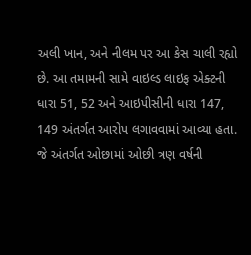અલી ખાન, અને નીલમ પર આ કેસ ચાલી રહ્યો છે. આ તમામની સામે વાઇલ્ડ લાઇફ એક્ટની ધારા 51, 52 અને આઇપીસીની ધારા 147, 149 અંતર્ગત આરોપ લગાવવામાં આવ્યા હતા. જે અંતર્ગત ઓછામાં ઓછી ત્રણ વર્ષની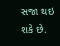સજા થઇ શકે છે.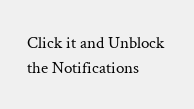Click it and Unblock the Notifications